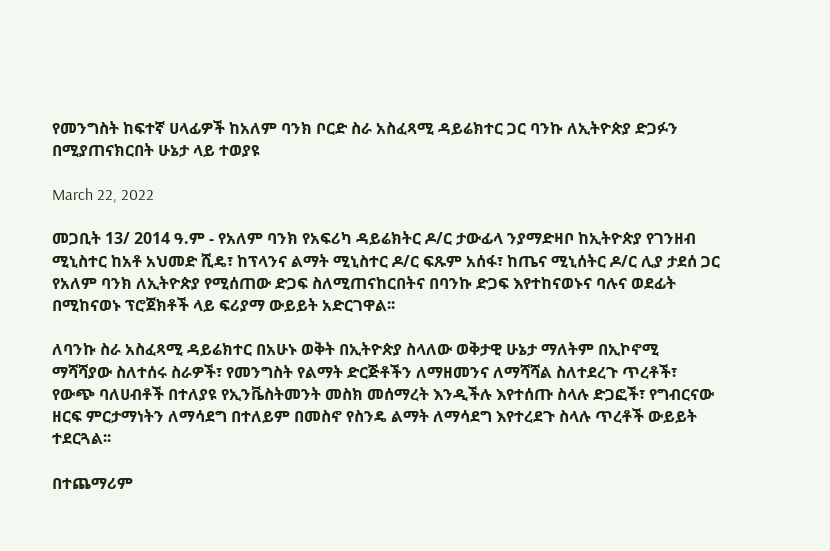የመንግስት ከፍተኛ ሀላፊዎች ከአለም ባንክ ቦርድ ስራ አስፈጻሚ ዳይሬክተር ጋር ባንኩ ለኢትዮጵያ ድጋፉን በሚያጠናክርበት ሁኔታ ላይ ተወያዩ

March 22, 2022

መጋቢት 13/ 2014 ዓ.ም - የአለም ባንክ የአፍሪካ ዳይሬክትር ዶ/ር ታውፊላ ንያማድዛቦ ከኢትዮጵያ የገንዘብ ሚኒስተር ከአቶ አህመድ ሺዴ፣ ከፕላንና ልማት ሚኒስተር ዶ/ር ፍጹም አሰፋ፣ ከጤና ሚኒሰትር ዶ/ር ሊያ ታደሰ ጋር የአለም ባንክ ለኢትዮጵያ የሚሰጠው ድጋፍ ስለሚጠናከርበትና በባንኩ ድጋፍ እየተከናወኑና ባሉና ወደፊት በሚከናወኑ ፕሮጀክቶች ላይ ፍሪያማ ውይይት አድርገዋል፡፡

ለባንኩ ስራ አስፈጻሚ ዳይሬክተር በአሁኑ ወቅት በኢትዮጵያ ስላለው ወቅታዊ ሁኔታ ማለትም በኢኮኖሚ ማሻሻያው ስለተሰሩ ስራዎች፣ የመንግስት የልማት ድርጅቶችን ለማዘመንና ለማሻሻል ስለተደረጉ ጥረቶች፣ የውጭ ባለሀብቶች በተለያዩ የኢንቬስትመንት መስክ መሰማረት እንዲችሉ እየተሰጡ ስላሉ ድጋፎች፣ የግብርናው ዘርፍ ምርታማነትን ለማሳደግ በተለይም በመስኖ የስንዴ ልማት ለማሳደግ እየተረደጉ ስላሉ ጥረቶች ውይይት ተደርጓል፡፡

በተጨማሪም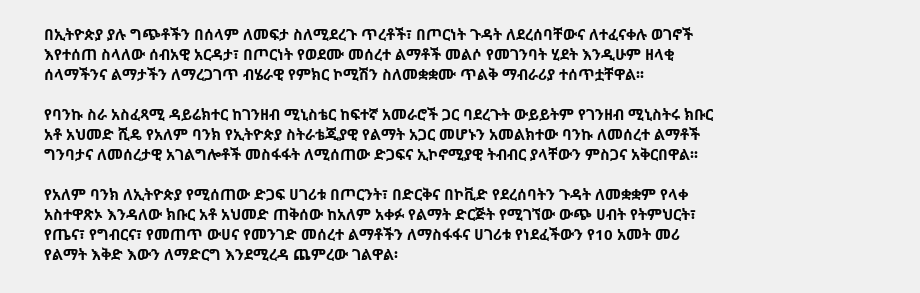በኢትዮጵያ ያሉ ግጭቶችን በሰላም ለመፍታ ስለሚደረጉ ጥረቶች፣ በጦርነት ጉዳት ለደረሰባቸውና ለተፈናቀሉ ወገኖች እየተሰጠ ስላለው ሰብአዊ አርዳታ፣ በጦርነት የወደሙ መሰረተ ልማቶች መልሶ የመገንባት ሂደት እንዲሁም ዘላቂ ሰላማችንና ልማታችን ለማረጋገጥ ብሄራዊ የምክር ኮሚሽን ስለመቋቋሙ ጥልቅ ማብራሪያ ተሰጥቷቸዋል፡፡

የባንኩ ስራ አስፈጻሚ ዳይሬክተር ከገንዘብ ሚኒስቴር ከፍተኛ አመራሮች ጋር ባደረጉት ውይይትም የገንዘብ ሚኒስትሩ ክቡር አቶ አህመድ ሺዴ የአለም ባንክ የኢትዮጵያ ስትራቴጂያዊ የልማት አጋር መሆኑን አመልክተው ባንኩ ለመሰረተ ልማቶች ግንባታና ለመሰረታዊ አገልግሎቶች መስፋፋት ለሚሰጠው ድጋፍና ኢኮኖሚያዊ ትብብር ያላቸውን ምስጋና አቅርበዋል፡፡

የአለም ባንክ ለኢትዮጵያ የሚሰጠው ድጋፍ ሀገሪቱ በጦርንት፣ በድርቅና በኮቪድ የደረሰባትን ጉዳት ለመቋቋም የላቀ አስተዋጽኦ እንዳለው ክቡር አቶ አህመድ ጠቅሰው ከአለም አቀፉ የልማት ድርጅት የሚገኘው ውጭ ሀብት የትምህርት፣ የጤና፣ የግብርና፣ የመጠጥ ውሀና የመንገድ መሰረተ ልማቶችን ለማስፋፋና ሀገሪቱ የነደፈችውን የ10 አመት መሪ የልማት እቅድ እውን ለማድርግ እንደሚረዳ ጨምረው ገልዋል፡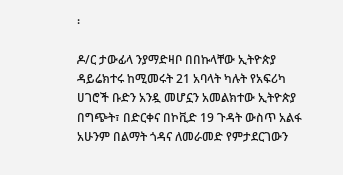፡

ዶ/ር ታውፊላ ንያማድዛቦ በበኩላቸው ኢትዮጵያ ዳይሬክተሩ ከሚመሩት 21 አባላት ካሉት የአፍሪካ ሀገሮች ቡድን አንዷ መሆኗን አመልክተው ኢትዮጵያ በግጭት፣ በድርቀና በኮቪድ 19 ጉዳት ውስጥ አልፋ አሁንም በልማት ጎዳና ለመራመድ የምታደርገውን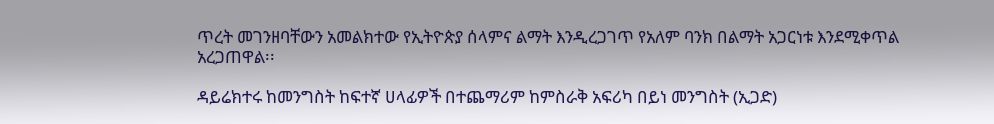ጥረት መገንዘባቸውን አመልክተው የኢትዮጵያ ሰላምና ልማት እንዲረጋገጥ የአለም ባንክ በልማት አጋርነቱ እንደሚቀጥል አረጋጠዋል፡፡

ዳይሬክተሩ ከመንግስት ከፍተኛ ሀላፊዎች በተጨማሪም ከምስራቅ አፍሪካ በይነ መንግስት (ኢጋድ)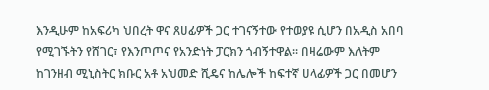እንዲሁም ከአፍሪካ ህበረት ዋና ጸሀፊዎች ጋር ተገናኝተው የተወያዩ ሲሆን በአዲስ አበባ የሚገኙትን የሸገር፣ የእንጦጦና የአንድነት ፓርክን ጎብኝተዋል፡፡ በዛሬውም እለትም ከገንዘብ ሚኒስትር ክቡር አቶ አህመድ ሺዴና ከሌሎች ከፍተኛ ሀላፊዎች ጋር በመሆን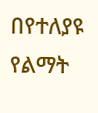በየተለያዩ የልማት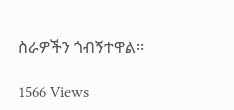ስራዎችን ጎብኝተዋል፡፡

1566 Views